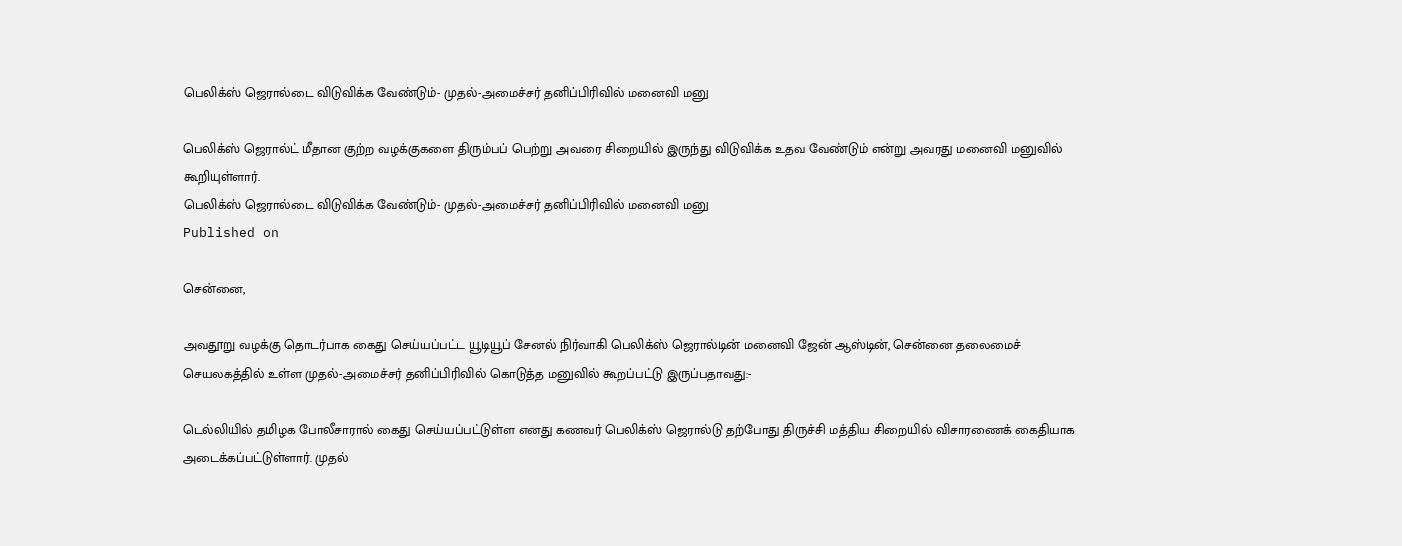பெலிக்ஸ் ஜெரால்டை விடுவிக்க வேண்டும்- முதல்-அமைச்சர் தனிப்பிரிவில் மனைவி மனு

பெலிக்ஸ் ஜெரால்ட் மீதான குற்ற வழக்குகளை திரும்பப் பெற்று அவரை சிறையில் இருந்து விடுவிக்க உதவ வேண்டும் என்று அவரது மனைவி மனுவில் கூறியுள்ளார்.
பெலிக்ஸ் ஜெரால்டை விடுவிக்க வேண்டும்- முதல்-அமைச்சர் தனிப்பிரிவில் மனைவி மனு
Published on

சென்னை,

அவதூறு வழக்கு தொடர்பாக கைது செய்யப்பட்ட யூடியூப் சேனல் நிர்வாகி பெலிக்ஸ் ஜெரால்டின் மனைவி ஜேன் ஆஸ்டின், சென்னை தலைமைச் செயலகத்தில் உள்ள முதல்-அமைச்சர் தனிப்பிரிவில் கொடுத்த மனுவில் கூறப்பட்டு இருப்பதாவது:-

டெல்லியில் தமிழக போலீசாரால் கைது செய்யப்பட்டுள்ள எனது கணவர் பெலிக்ஸ் ஜெரால்டு தற்போது திருச்சி மத்திய சிறையில் விசாரணைக் கைதியாக அடைக்கப்பட்டுள்ளார். முதல்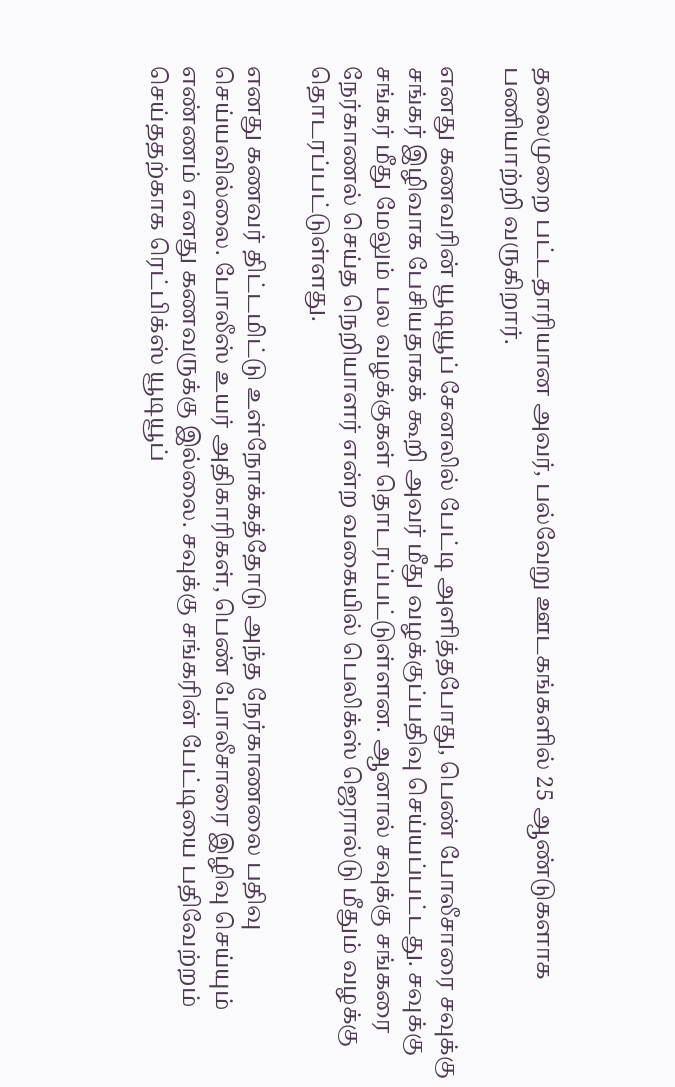தலைமுறை பட்டதாரியான அவர், பல்வேறு ஊடகங்களில் 25 ஆண்டுகளாக பணியாற்றி வருகிறார்.

எனது கணவரின் யூடியூப் சேனலில் பேட்டி அளித்தபோது, பெண் போலீசாரை சவுக்கு சங்கர் இழிவாக பேசியதாகக் கூறி அவர் மீது வழக்குப்பதிவு செய்யப்பட்டது. சவுக்கு சங்கர் மீது மேலும் பல வழக்குகள் தொடரப்பட்டுள்ளன. ஆனால் சவுக்கு சங்கரை நேர்காணல் செய்த நெறியாளர் என்ற வகையில் பெலிக்ஸ் ஜெரால்டு மீதும் வழக்கு தொடரப்பட்டுள்ளது.

எனது கணவர் திட்டமிட்டு உள்நோக்கத்தோடு அந்த நேர்காணலை பதிவு செய்யவில்லை. போலீஸ் உயர் அதிகாரிகள், பெண் போலீசாரை இழிவு செய்யும் எண்ணம் எனது கணவருக்கு இல்லை. சவுக்கு சங்கரின் பேட்டியை பதிவேற்றம் செய்ததற்காக ரெட்பிக்ஸ் யூடியூப்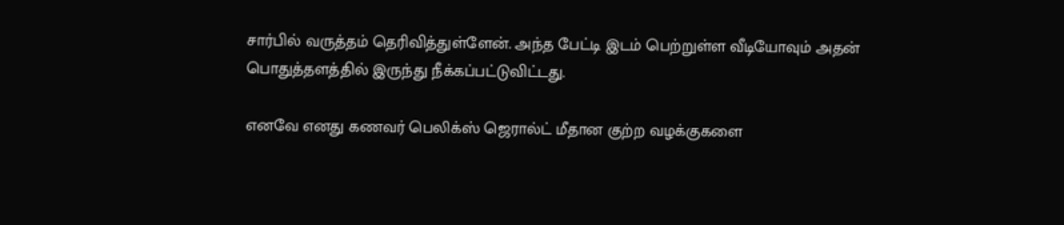சார்பில் வருத்தம் தெரிவித்துள்ளேன். அந்த பேட்டி இடம் பெற்றுள்ள வீடியோவும் அதன் பொதுத்தளத்தில் இருந்து நீக்கப்பட்டுவிட்டது.

எனவே எனது கணவர் பெலிக்ஸ் ஜெரால்ட் மீதான குற்ற வழக்குகளை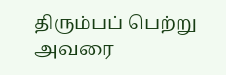திரும்பப் பெற்று அவரை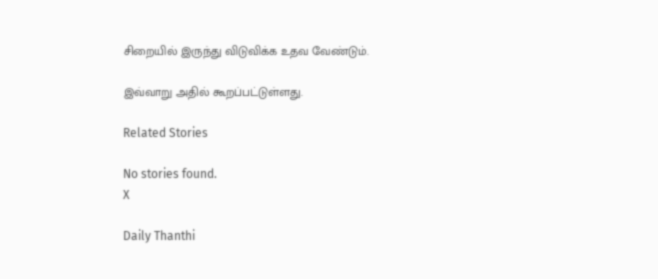சிறையில் இருந்து விடுவிக்க உதவ வேண்டும்.

இவ்வாறு அதில் கூறப்பட்டுள்ளது.

Related Stories

No stories found.
X

Daily Thanthi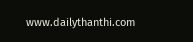www.dailythanthi.com